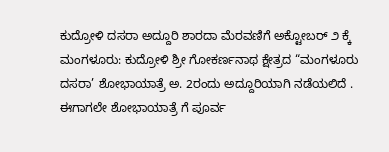ಕುದ್ರೋಳಿ ದಸರಾ ಅದ್ದೂರಿ ಶಾರದಾ ಮೆರವಣಿಗೆ ಅಕ್ಟೋಬರ್ ೨ ಕ್ಕೆ
ಮಂಗಳೂರು: ಕುದ್ರೋಳಿ ಶ್ರೀ ಗೋಕರ್ಣನಾಥ ಕ್ಷೇತ್ರದ “ಮಂಗಳೂರು ದಸರಾ’ ಶೋಭಾಯಾತ್ರೆ ಅ. 2ರಂದು ಅದ್ದೂರಿಯಾಗಿ ನಡೆಯಲಿದೆ . ಈಗಾಗಲೇ ಶೋಭಾಯಾತ್ರೆ ಗೆ ಪೂರ್ವ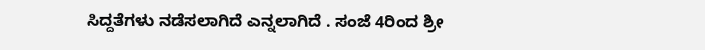ಸಿದ್ದತೆಗಳು ನಡೆಸಲಾಗಿದೆ ಎನ್ನಲಾಗಿದೆ . ಸಂಜೆ 4ರಿಂದ ಶ್ರೀ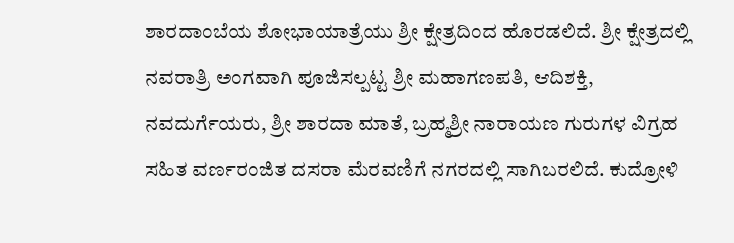ಶಾರದಾಂಬೆಯ ಶೋಭಾಯಾತ್ರೆಯು ಶ್ರೀ ಕ್ಷೇತ್ರದಿಂದ ಹೊರಡಲಿದೆ. ಶ್ರೀ ಕ್ಷೇತ್ರದಲ್ಲಿ ನವರಾತ್ರಿ ಅಂಗವಾಗಿ ಪೂಜಿಸಲ್ಪಟ್ಟ ಶ್ರೀ ಮಹಾಗಣಪತಿ, ಆದಿಶಕ್ತಿ, ನವದುರ್ಗೆಯರು, ಶ್ರೀ ಶಾರದಾ ಮಾತೆ, ಬ್ರಹ್ಮಶ್ರೀ ನಾರಾಯಣ ಗುರುಗಳ ವಿಗ್ರಹ ಸಹಿತ ವರ್ಣರಂಜಿತ ದಸರಾ ಮೆರವಣಿಗೆ ನಗರದಲ್ಲಿ ಸಾಗಿಬರಲಿದೆ. ಕುದ್ರೋಳಿ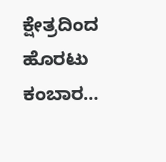ಕ್ಷೇತ್ರದಿಂದ ಹೊರಟು ಕಂಬಾರ…